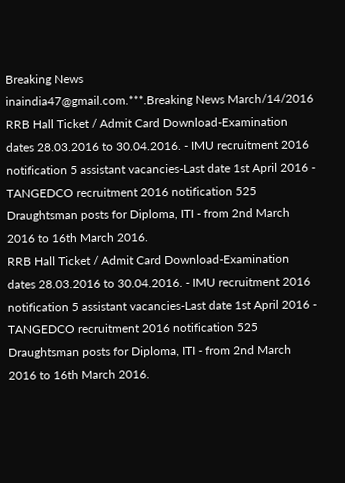Breaking News
inaindia47@gmail.com.***.Breaking News March/14/2016
RRB Hall Ticket / Admit Card Download-Examination dates 28.03.2016 to 30.04.2016. - IMU recruitment 2016 notification 5 assistant vacancies-Last date 1st April 2016 - TANGEDCO recruitment 2016 notification 525 Draughtsman posts for Diploma, ITI - from 2nd March 2016 to 16th March 2016.
RRB Hall Ticket / Admit Card Download-Examination dates 28.03.2016 to 30.04.2016. - IMU recruitment 2016 notification 5 assistant vacancies-Last date 1st April 2016 - TANGEDCO recruitment 2016 notification 525 Draughtsman posts for Diploma, ITI - from 2nd March 2016 to 16th March 2016.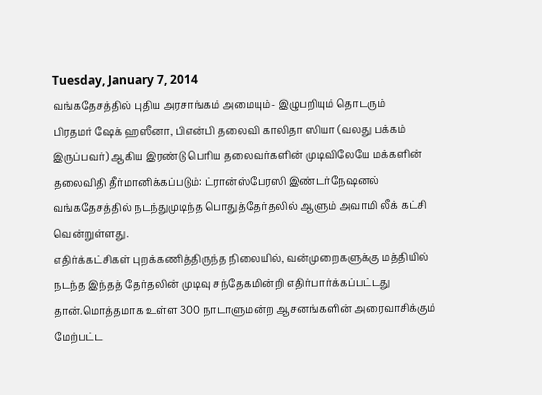Tuesday, January 7, 2014
வங்கதேசத்தில் புதிய அரசாங்கம் அமையும்- இழுபறியும் தொடரும்
பிரதமர் ஷேக் ஹஸீனா, பிஎன்பி தலைவி காலிதா ஸியா (வலது பக்கம் இருப்பவர்) ஆகிய இரண்டு பெரிய தலைவர்களின் முடிவிலேயே மக்களின் தலைவிதி தீர்மானிக்கப்படும்: ட்ரான்ஸ்பேரஸி இண்டர்நேஷனல்
வங்கதேசத்தில் நடந்துமுடிந்த பொதுத்தேர்தலில் ஆளும் அவாமி லீக் கட்சி வென்றுள்ளது.
எதிர்க்கட்சிகள் புறக்கணித்திருந்த நிலையில், வன்முறைகளுக்கு மத்தியில் நடந்த இந்தத் தேர்தலின் முடிவு சந்தேகமின்றி எதிர்பார்க்கப்பட்டது தான்.மொத்தமாக உள்ள 300 நாடாளுமன்ற ஆசனங்களின் அரைவாசிக்கும் மேற்பட்ட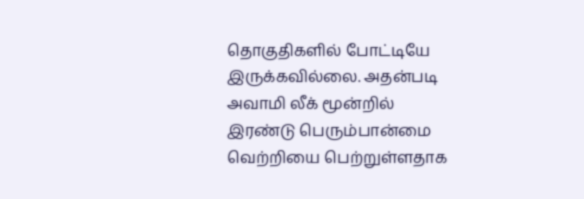தொகுதிகளில் போட்டியே இருக்கவில்லை. அதன்படி அவாமி லீக் மூன்றில் இரண்டு பெரும்பான்மை வெற்றியை பெற்றுள்ளதாக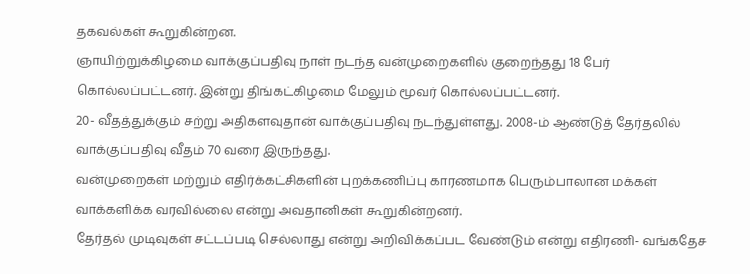தகவல்கள் கூறுகின்றன.
ஞாயிற்றுக்கிழமை வாக்குப்பதிவு நாள் நடந்த வன்முறைகளில் குறைந்தது 18 பேர் கொல்லப்பட்டனர். இன்று திங்கட்கிழமை மேலும் மூவர் கொல்லப்பட்டனர்.
20- வீதத்துக்கும் சற்று அதிகளவுதான் வாக்குப்பதிவு நடந்துள்ளது. 2008-ம் ஆண்டுத் தேர்தலில் வாக்குப்பதிவு வீதம் 70 வரை இருந்தது.
வன்முறைகள் மற்றும் எதிர்க்கட்சிகளின் புறக்கணிப்பு காரணமாக பெரும்பாலான மக்கள் வாக்களிக்க வரவில்லை என்று அவதானிகள் கூறுகின்றனர்.
தேர்தல் முடிவுகள் சட்டப்படி செல்லாது என்று அறிவிக்கப்பட வேண்டும் என்று எதிரணி- வங்கதேச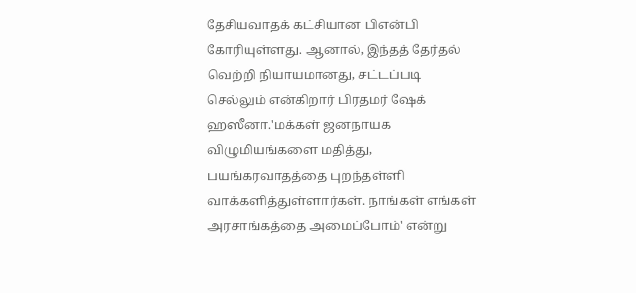தேசியவாதக் கட்சியான பிஎன்பி கோரியுள்ளது. ஆனால், இந்தத் தேர்தல் வெற்றி நியாயமானது, சட்டப்படி செல்லும் என்கிறார் பிரதமர் ஷேக் ஹஸீனா.'மக்கள் ஜனநாயக விழுமியங்களை மதித்து, பயங்கரவாதத்தை புறந்தள்ளி வாக்களித்துள்ளார்கள். நாங்கள் எங்கள் அரசாங்கத்தை அமைப்போம்' என்று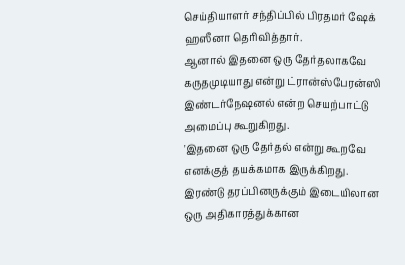செய்தியாளர் சந்திப்பில் பிரதமர் ஷேக் ஹஸீனா தெரிவித்தார்.
ஆனால் இதனை ஒரு தேர்தலாகவே கருதமுடியாது என்று ட்ரான்ஸ்பேரன்ஸி இண்டர்நேஷனல் என்ற செயற்பாட்டு அமைப்பு கூறுகிறது.
'இதனை ஒரு தேர்தல் என்று கூறவே எனக்குத் தயக்கமாக இருக்கிறது. இரண்டு தரப்பினருக்கும் இடையிலான ஒரு அதிகாரத்துக்கான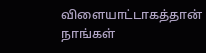விளையாட்டாகத்தான் நாங்கள்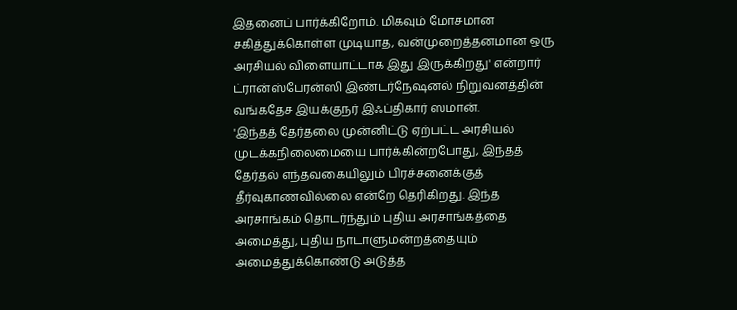இதனைப் பார்க்கிறோம். மிகவும் மோசமான சகித்துக்கொள்ள முடியாத, வன்முறைத்தனமான ஒரு அரசியல் விளையாட்டாக இது இருக்கிறது' என்றார் ட்ரான்ஸ்பேரன்ஸி இண்டர்நேஷனல் நிறுவனத்தின் வங்கதேச இயக்குநர் இஃப்திகார் ஸமான்.
'இந்தத் தேர்தலை முன்னிட்டு ஏற்பட்ட அரசியல் முடக்கநிலைமையை பார்க்கின்றபோது, இந்தத் தேர்தல் எந்தவகையிலும் பிரச்சனைக்குத் தீர்வுகாணவில்லை என்றே தெரிகிறது. இந்த அரசாங்கம் தொடர்ந்தும் புதிய அரசாங்கத்தை அமைத்து, புதிய நாடாளுமன்றத்தையும் அமைத்துக்கொண்டு அடுத்த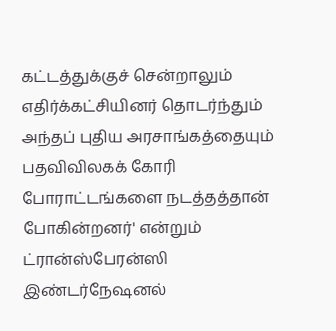கட்டத்துக்குச் சென்றாலும் எதிர்க்கட்சியினர் தொடர்ந்தும் அந்தப் புதிய அரசாங்கத்தையும் பதவிவிலகக் கோரி போராட்டங்களை நடத்தத்தான் போகின்றனர்' என்றும் ட்ரான்ஸ்பேரன்ஸி இண்டர்நேஷனல்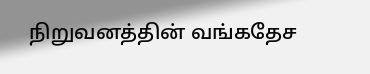நிறுவனத்தின் வங்கதேச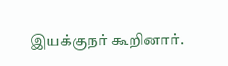இயக்குநர் கூறினார்.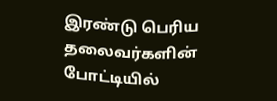இரண்டு பெரிய தலைவர்களின் போட்டியில்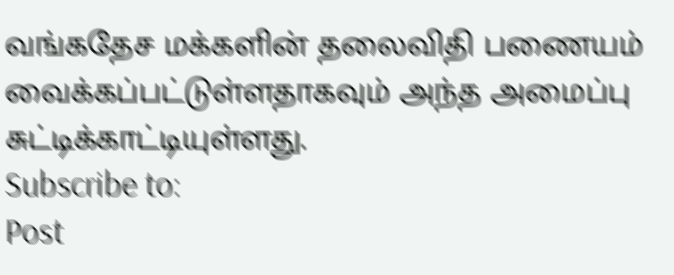வங்கதேச மக்களின் தலைவிதி பணையம் வைக்கப்பட்டுள்ளதாகவும் அந்த அமைப்பு சுட்டிக்காட்டியுள்ளது.
Subscribe to:
Post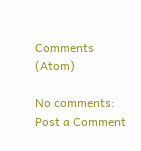Comments (Atom)

No comments:
Post a Comment